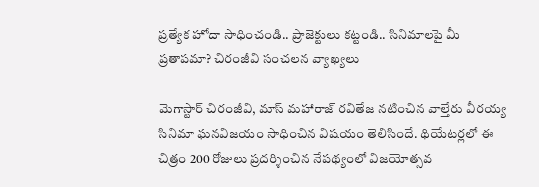ప్రత్యేక హోదా సాధించండి.. ప్రాజెక్టులు కట్టండి.. సినిమాలపై మీ ప్రతాపమా? చిరంజీవి సంచలన వ్యాఖ్యలు

మెగాస్టార్ చిరంజీవి, మాస్ మహారాజ్ రవితేజ నటించిన వాల్తేరు వీరయ్య సినిమా ఘనవిజయం సాధించిన విషయం తెలిసిందే. థియేటర్లలో ఈ చిత్రం 200 రోజులు ప్రదర్శించిన నేపథ్యంలో విజయోత్సవ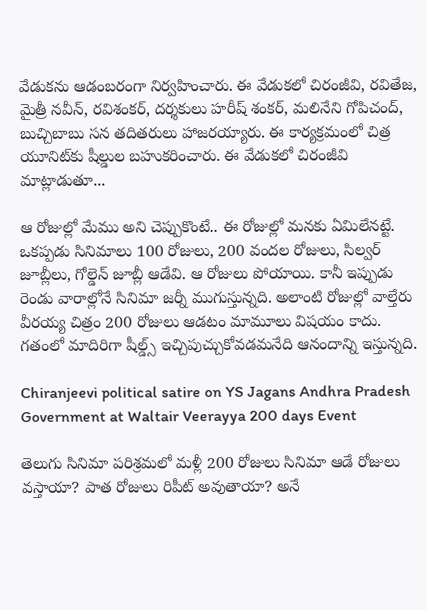వేడుకను ఆడంబరంగా నిర్వహించారు. ఈ వేడుకలో చిరంజీవి, రవితేజ, మైత్రీ నవీన్, రవిశంకర్, దర్శకులు హరీష్ శంకర్, మలినేని గోపిచంద్, బుచ్చిబాబు సన తదితరులు హాజరయ్యారు. ఈ కార్యక్రమంలో చిత్ర యూనిట్‌కు షీల్డుల బహుకరించారు. ఈ వేడుకలో చిరంజీవి మాట్లాడుతూ...

ఆ రోజుల్లో మేము అని చెప్పుకొంటే.. ఈ రోజుల్లో మనకు ఏమిలేనట్టే. ఒకప్పడు సినిమాలు 100 రోజులు, 200 వందల రోజులు, సిల్వర్ జూబ్లీలు, గోల్డెన్ జూబ్లీ ఆడేవి. ఆ రోజులు పోయాయి. కానీ ఇప్పుడు రెండు వారాల్లోనే సినిమా జర్నీ ముగుస్తున్నది. అలాంటి రోజుల్లో వాల్తేరు వీరయ్య చిత్రం 200 రోజులు ఆడటం మామూలు విషయం కాదు. గతంలో మాదిరిగా షీల్డ్స్ ఇచ్చిపుచ్చుకోవడమనేది ఆనందాన్ని ఇస్తున్నది.

Chiranjeevi political satire on YS Jagans Andhra Pradesh Government at Waltair Veerayya 200 days Event

తెలుగు సినిమా పరిశ్రమలో మళ్లీ 200 రోజులు సినిమా ఆడే రోజులు వస్తాయా? పాత రోజులు రిపీట్ అవుతాయా? అనే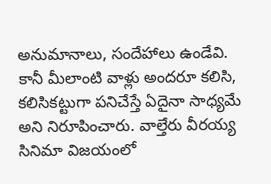అనుమానాలు, సందేహాలు ఉండేవి. కానీ మీలాంటి వాళ్లు అందరూ కలిసి, కలిసికట్టుగా పనిచేస్తే ఏదైనా సాధ్యమే అని నిరూపించారు. వాల్తేరు వీరయ్య సినిమా విజయంలో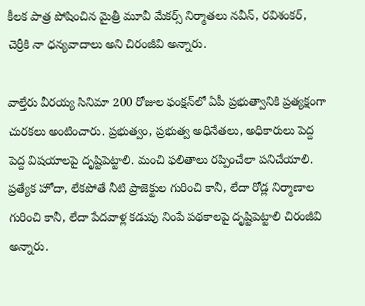కీలక పాత్ర పోషించిన మైత్రీ మూవీ మేకర్స్ నిర్మాతలు నవీన్, రవిశంకర్, చెర్రీకి నా ధన్యవాదాలు అని చిరంజీవి అన్నారు.

వాల్తేరు వీరయ్య సినిమా 200 రోజుల ఫంక్షన్‌లో ఏపీ ప్రభుత్వానికి ప్రత్యక్షంగా చురకలు అంటించారు. ప్రభుత్వం, ప్రభుత్వ అధినేతలు, అధికారులు పెద్ద పెద్ద విషయాలపై దృష్టిపెట్టాలి. మంచి ఫలితాలు రప్పించేలా పనిచేయాలి. ప్రత్యేక హోదా, లేకపోతే నీటి ప్రాజెక్టుల గురించి కానీ, లేదా రోడ్ల నిర్మాణాల గురించి కానీ, లేదా పేదవాళ్ల కడుపు నింపే పథకాలపై దృష్టిపెట్టాలి చిరంజీవి అన్నారు.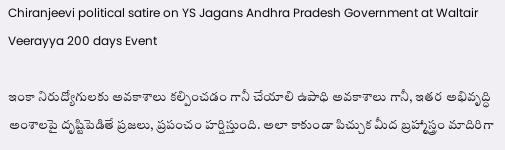Chiranjeevi political satire on YS Jagans Andhra Pradesh Government at Waltair Veerayya 200 days Event

ఇంకా నిరుద్యోగులకు అవకాశాలు కల్పించడం గానీ చేయాలి ఉపాధి అవకాశాలు గానీ, ఇతర అభివృద్ధి అంశాలపై దృష్టిపెడితే ప్రజలు, ప్రపంచం హర్షిస్తుంది. అలా కాకుండా పిచ్చుక మీద బ్రహ్మాస్త్రం మాదిరిగా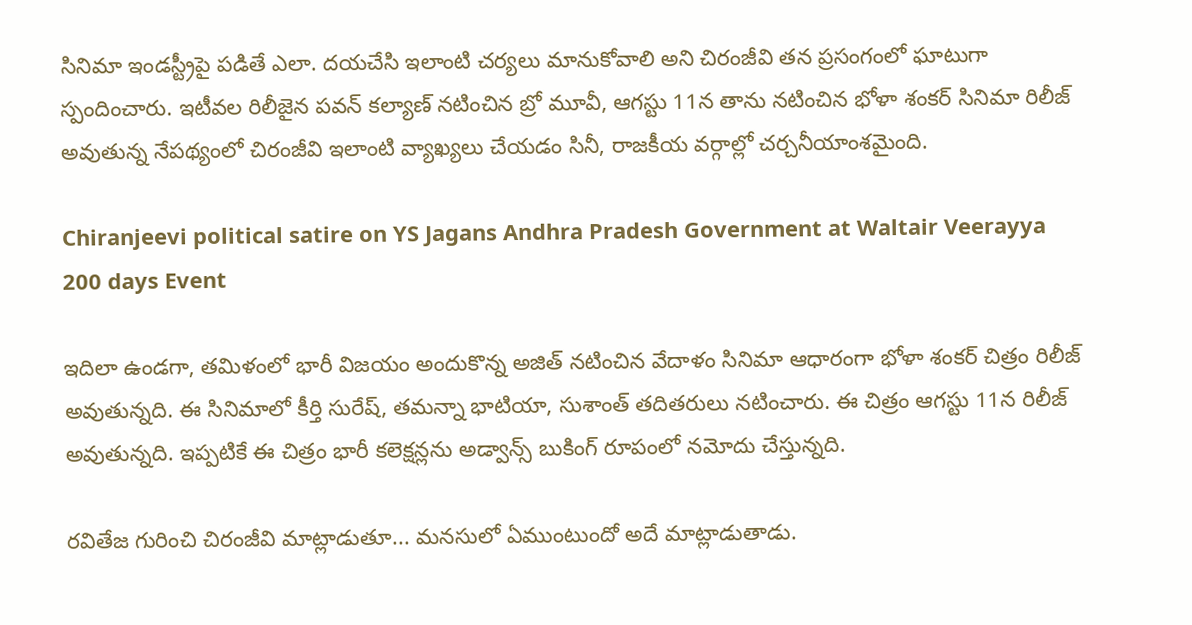సినిమా ఇండస్ట్రీపై పడితే ఎలా. దయచేసి ఇలాంటి చర్యలు మానుకోవాలి అని చిరంజీవి తన ప్రసంగంలో ఘాటుగా స్పందించారు. ఇటీవల రిలీజైన పవన్ కల్యాణ్ నటించిన బ్రో మూవీ, ఆగస్టు 11న తాను నటించిన భోళా శంకర్ సినిమా రిలీజ్ అవుతున్న నేపథ్యంలో చిరంజీవి ఇలాంటి వ్యాఖ్యలు చేయడం సినీ, రాజకీయ వర్గాల్లో చర్చనీయాంశమైంది.

Chiranjeevi political satire on YS Jagans Andhra Pradesh Government at Waltair Veerayya 200 days Event

ఇదిలా ఉండగా, తమిళంలో భారీ విజయం అందుకొన్న అజిత్ నటించిన వేదాళం సినిమా ఆధారంగా భోళా శంకర్ చిత్రం రిలీజ్ అవుతున్నది. ఈ సినిమాలో కీర్తి సురేష్, తమన్నా భాటియా, సుశాంత్ తదితరులు నటించారు. ఈ చిత్రం ఆగస్టు 11న రిలీజ్ అవుతున్నది. ఇప్పటికే ఈ చిత్రం భారీ కలెక్షన్లను అడ్వాన్స్ బుకింగ్ రూపంలో నమోదు చేస్తున్నది.

రవితేజ గురించి చిరంజీవి మాట్లాడుతూ... మనసులో ఏముంటుందో అదే మాట్లాడుతాడు.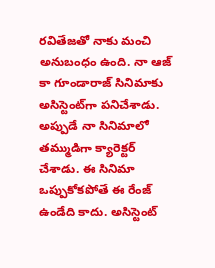రవితేజతో నాకు మంచి అనుబంధం ఉంది. నా ఆజ్ కా గూండారాజ్ సినిమాకు అసిస్టెంట్‌గా పనిచేశాడు. అప్పుడే నా సినిమాలో తమ్ముడిగా క్యారెక్టర్‌ చేశాడు. ఈ సినిమా ఒప్పుకోకపోతే ఈ రేంజ్ ఉండేది కాదు. అసిస్టెంట్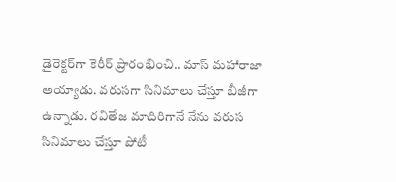డైరెక్టర్‌గా కెరీర్ ప్రారంభించి.. మాస్ మహారాజా అయ్యాడు. వరుసగా సినిమాలు చేస్తూ బీజీగా ఉన్నాడు. రవితేజ మాదిరిగానే నేను వరుస సినిమాలు చేస్తూ పోటీ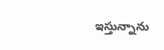ఇస్తున్నాను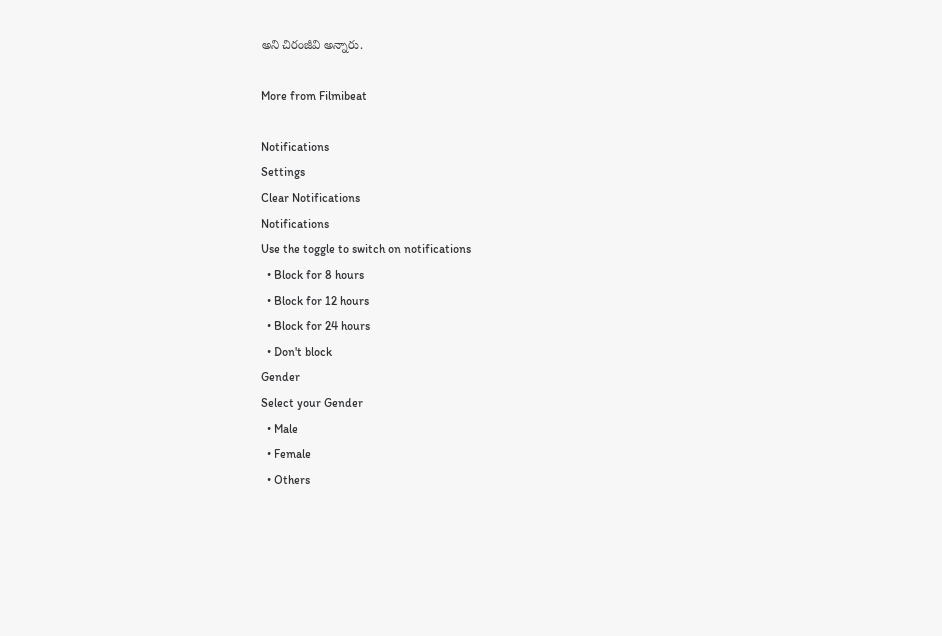అని చిరంజీవి అన్నారు.

More from Filmibeat

Notifications
Settings
Clear Notifications
Notifications
Use the toggle to switch on notifications
  • Block for 8 hours
  • Block for 12 hours
  • Block for 24 hours
  • Don't block
Gender
Select your Gender
  • Male
  • Female
  • Others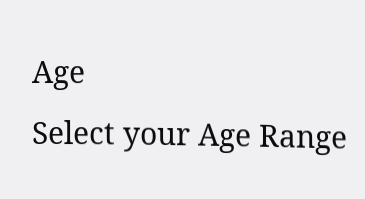Age
Select your Age Range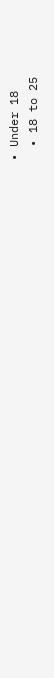• Under 18
  • 18 to 25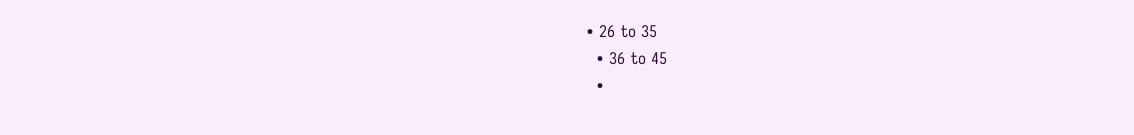• 26 to 35
  • 36 to 45
  •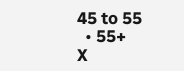45 to 55
  • 55+
X